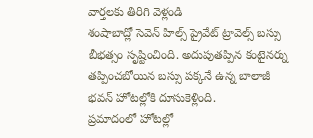వార్తలకు తిరిగి వెళ్లండి
శంషాబాద్లో సెవెన్ హిల్స్ ప్రైవేట్ ట్రావెల్స్ బస్సు బీభత్సం సృష్టించింది. అదుపుతప్పిన కంటైనర్ను తప్పించబోయిన బస్సు పక్కనే ఉన్న బాలాజీ భవన్ హోటల్లోకి దూసుకెళ్లింది.
ప్రమాదంలో హోటల్లో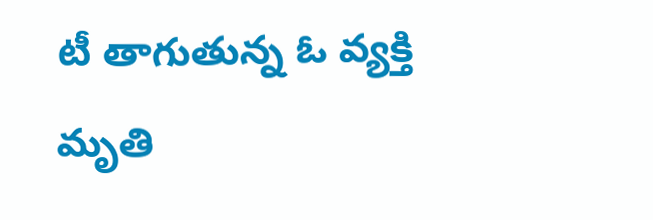టీ తాగుతున్న ఓ వ్యక్తి మృతి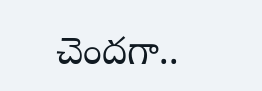చెందగా..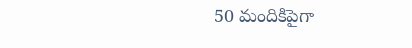50 మందికిపైగా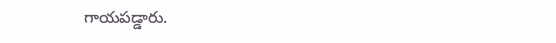గాయపడ్డారు.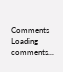Comments
Loading comments...